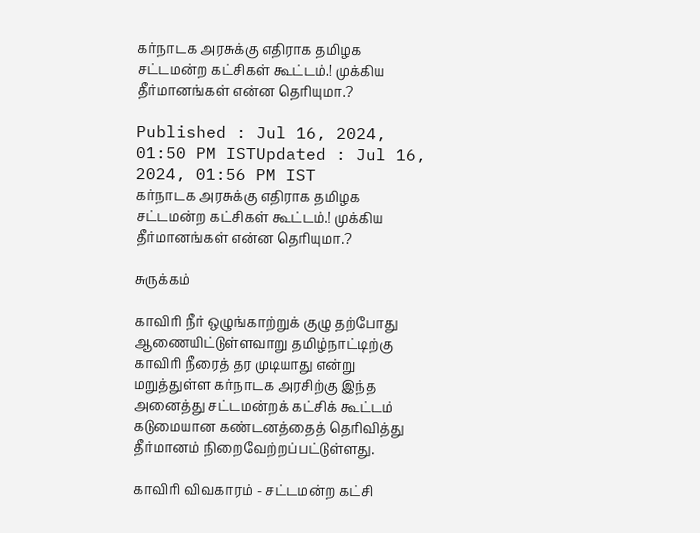கர்நாடக அரசுக்கு எதிராக தமிழக சட்டமன்ற கட்சிகள் கூட்டம்.! முக்கிய தீர்மானங்கள் என்ன தெரியுமா.?

Published : Jul 16, 2024, 01:50 PM ISTUpdated : Jul 16, 2024, 01:56 PM IST
கர்நாடக அரசுக்கு எதிராக தமிழக சட்டமன்ற கட்சிகள் கூட்டம்.! முக்கிய தீர்மானங்கள் என்ன தெரியுமா.?

சுருக்கம்

காவிரி நீர் ஒழுங்காற்றுக் குழு தற்போது ஆணையிட்டுள்ளவாறு தமிழ்நாட்டிற்கு காவிரி நீரைத் தர முடியாது என்று மறுத்துள்ள கர்நாடக அரசிற்கு இந்த அனைத்து சட்டமன்றக் கட்சிக் கூட்டம் கடுமையான கண்டனத்தைத் தெரிவித்து தீர்மானம் நிறைவேற்றப்பட்டுள்ளது.

காவிரி விவகாரம் - சட்டமன்ற கட்சி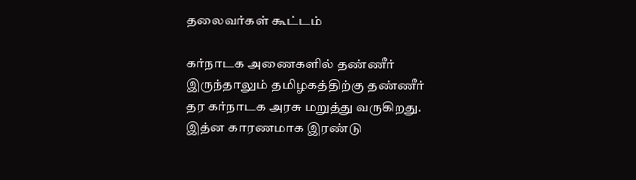தலைவர்கள் கூட்டம்

கர்நாடக அணைகளில் தண்ணீர் இருந்தாலும் தமிழகத்திற்கு தண்ணீர் தர கர்நாடக அரசு மறுத்து வருகிறது. இத்ன காரணமாக இரண்டு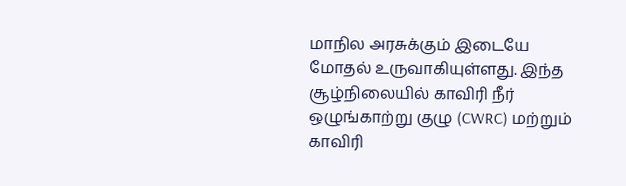மாநில அரசுக்கும் இடையே மோதல் உருவாகியுள்ளது. இந்த சூழ்நிலையில் காவிரி நீர் ஒழுங்காற்று குழு (CWRC) மற்றும் காவிரி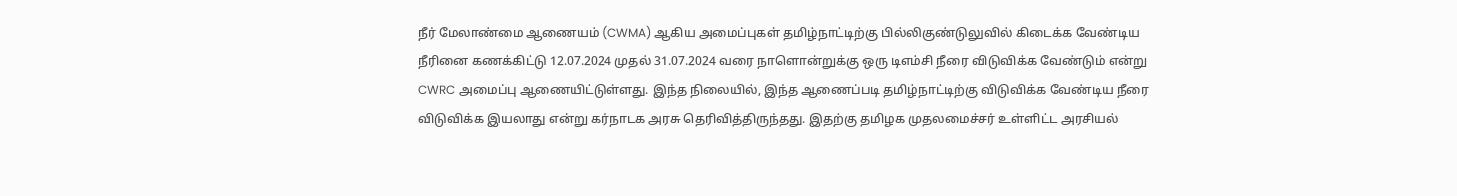நீர் மேலாண்மை ஆணையம் (CWMA) ஆகிய அமைப்புகள் தமிழ்நாட்டிற்கு பில்லிகுண்டுலுவில் கிடைக்க வேண்டிய நீரினை கணக்கிட்டு 12.07.2024 முதல் 31.07.2024 வரை நாளொன்றுக்கு ஒரு டிஎம்சி நீரை விடுவிக்க வேண்டும் என்று CWRC அமைப்பு ஆணையிட்டுள்ளது. இந்த நிலையில், இந்த ஆணைப்படி தமிழ்நாட்டிற்கு விடுவிக்க வேண்டிய நீரை விடுவிக்க இயலாது என்று கர்நாடக அரசு தெரிவித்திருந்தது. இதற்கு தமிழக முதலமைச்சர் உள்ளிட்ட அரசியல்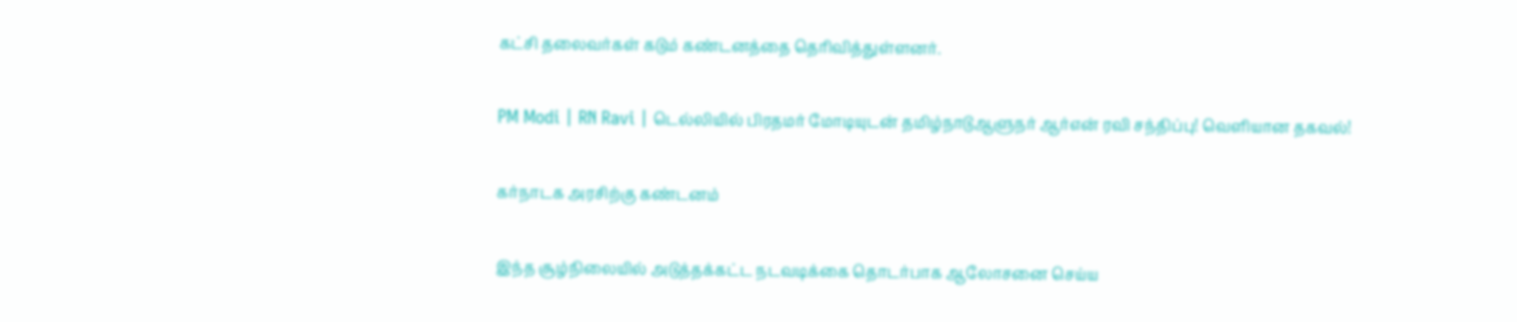கட்சி தலைவர்கள் கடும் கண்டனத்தை தெரிவித்துள்ளனர்.

PM Modi | RN Ravi | டெல்லியில் பிரதமர் மோடியுடன் தமிழ்நாடுஆளுநர் ஆர்என் ரவி சந்திப்பு! வெளியான தகவல்!

கர்நாடக அரசிற்கு கண்டனம்

இந்த சூழ்நிலையில் அடுத்தக்கட்ட நடவடிக்கை தொடர்பாக ஆலோசனை செய்ய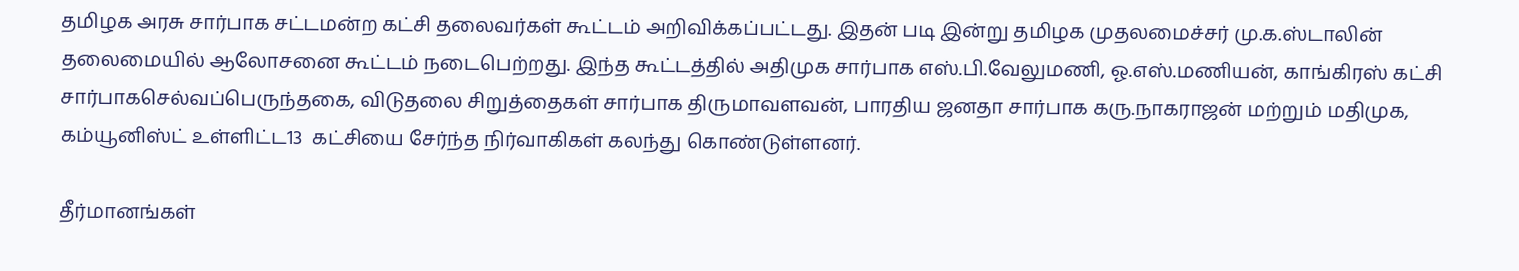தமிழக அரசு சார்பாக சட்டமன்ற கட்சி தலைவர்கள் கூட்டம் அறிவிக்கப்பட்டது. இதன் படி இன்று தமிழக முதலமைச்சர் மு.க.ஸ்டாலின் தலைமையில் ஆலோசனை கூட்டம் நடைபெற்றது. இந்த கூட்டத்தில் அதிமுக சார்பாக எஸ்.பி.வேலுமணி, ஓ.எஸ்.மணியன், காங்கிரஸ் கட்சி சார்பாகசெல்வப்பெருந்தகை, விடுதலை சிறுத்தைகள் சார்பாக திருமாவளவன், பாரதிய ஜனதா சார்பாக கரு.நாகராஜன் மற்றும் மதிமுக, கம்யூனிஸ்ட் உள்ளிட்ட13  கட்சியை சேர்ந்த நிர்வாகிகள் கலந்து கொண்டுள்ளனர்.

தீர்மானங்கள்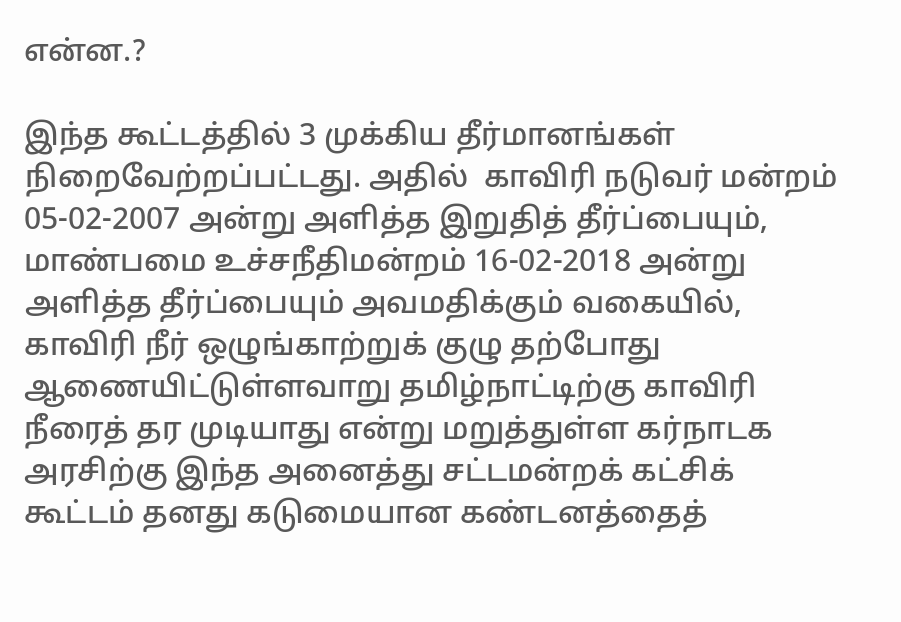என்ன.?

இந்த கூட்டத்தில் 3 முக்கிய தீர்மானங்கள் நிறைவேற்றப்பட்டது. அதில்  காவிரி நடுவர் மன்றம் 05-02-2007 அன்று அளித்த இறுதித் தீர்ப்பையும், மாண்பமை உச்சநீதிமன்றம் 16-02-2018 அன்று அளித்த தீர்ப்பையும் அவமதிக்கும் வகையில், காவிரி நீர் ஒழுங்காற்றுக் குழு தற்போது ஆணையிட்டுள்ளவாறு தமிழ்நாட்டிற்கு காவிரி நீரைத் தர முடியாது என்று மறுத்துள்ள கர்நாடக அரசிற்கு இந்த அனைத்து சட்டமன்றக் கட்சிக் கூட்டம் தனது கடுமையான கண்டனத்தைத்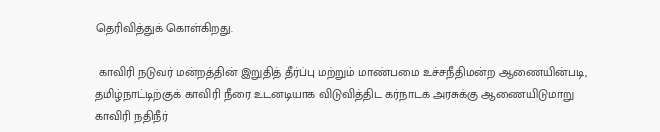தெரிவித்துக் கொள்கிறது.

 காவிரி நடுவர் மன்றத்தின் இறுதித் தீர்ப்பு மற்றும் மாண்பமை உச்சநீதிமன்ற ஆணையின்படி, தமிழ்நாட்டிற்குக் காவிரி நீரை உடனடியாக விடுவித்திட கர்நாடக அரசுக்கு ஆணையிடுமாறு காவிரி நதிநீர்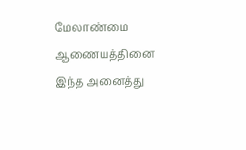மேலாண்மை ஆணையத்தினை இந்த அனைத்து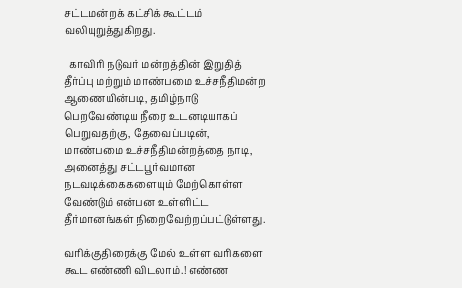சட்டமன்றக் கட்சிக் கூட்டம் வலியுறுத்துகிறது.

  காவிரி நடுவர் மன்றத்தின் இறுதித் தீர்ப்பு மற்றும் மாண்பமை உச்சநீதிமன்ற ஆணையின்படி, தமிழ்நாடு பெறவேண்டிய நீரை உடனடியாகப் பெறுவதற்கு, தேவைப்படின், மாண்பமை உச்சநீதிமன்றத்தை நாடி, அனைத்து சட்டபூர்வமான நடவடிக்கைகளையும் மேற்கொள்ள வேண்டும் என்பன உள்ளிட்ட தீர்மானங்கள் நிறைவேற்றப்பட்டுள்ளது.

வரிக்குதிரைக்கு மேல் உள்ள வரிகளை கூட எண்ணி விடலாம்.! எண்ண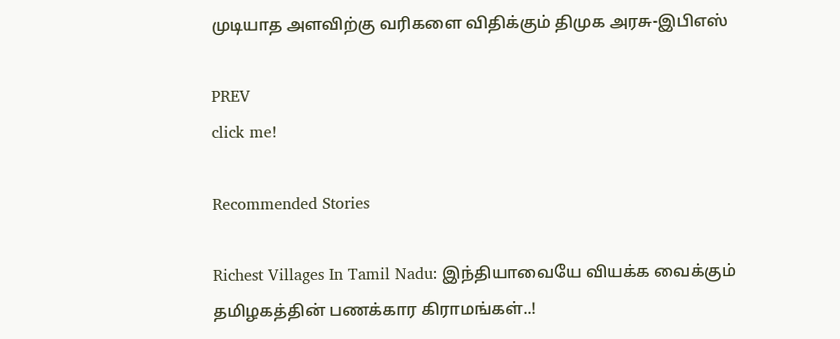முடியாத அளவிற்கு வரிகளை விதிக்கும் திமுக அரசு-இபிஎஸ்

PREV
click me!

Recommended Stories

Richest Villages In Tamil Nadu: இந்தியாவையே வியக்க வைக்கும் தமிழகத்தின் பணக்கார கிராமங்கள்..!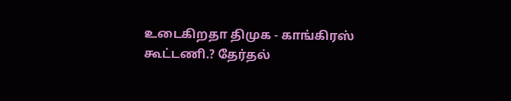உடைகிறதா திமுக - காங்கிரஸ் கூட்டணி.? தேர்தல்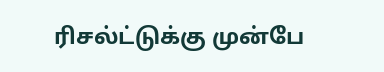ரிசல்ட்டுக்கு முன்பே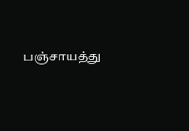பஞ்சாயத்து